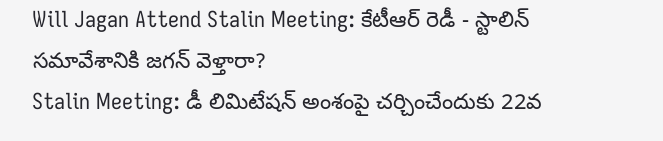Will Jagan Attend Stalin Meeting: కేటీఆర్ రెడీ - స్టాలిన్ సమావేశానికి జగన్ వెళ్తారా?
Stalin Meeting: డీ లిమిటేషన్ అంశంపై చర్చించేందుకు 22వ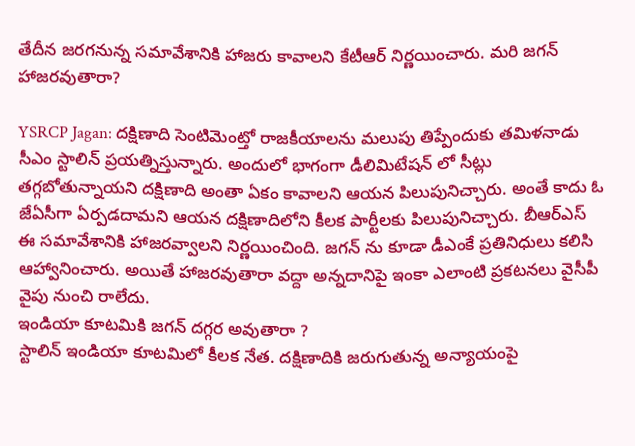తేదీన జరగనున్న సమావేశానికి హాజరు కావాలని కేటీఆర్ నిర్ణయించారు. మరి జగన్ హాజరవుతారా?

YSRCP Jagan: దక్షిణాది సెంటిమెంట్తో రాజకీయాలను మలుపు తిప్పేందుకు తమిళనాడు సీఎం స్టాలిన్ ప్రయత్నిస్తున్నారు. అందులో భాగంగా డీలిమిటేషన్ లో సీట్లు తగ్గబోతున్నాయని దక్షిణాది అంతా ఏకం కావాలని ఆయన పిలుపునిచ్చారు. అంతే కాదు ఓ జేఏసీగా ఏర్పడదామని ఆయన దక్షిణాదిలోని కీలక పార్టీలకు పిలుపునిచ్చారు. బీఆర్ఎస్ ఈ సమావేశానికి హాజరవ్వాలని నిర్ణయించింది. జగన్ ను కూడా డీఎంకే ప్రతినిధులు కలిసి ఆహ్వానించారు. అయితే హాజరవుతారా వద్దా అన్నదానిపై ఇంకా ఎలాంటి ప్రకటనలు వైసీపీ వైపు నుంచి రాలేదు.
ఇండియా కూటమికి జగన్ దగ్గర అవుతారా ?
స్టాలిన్ ఇండియా కూటమిలో కీలక నేత. దక్షిణాదికి జరుగుతున్న అన్యాయంపై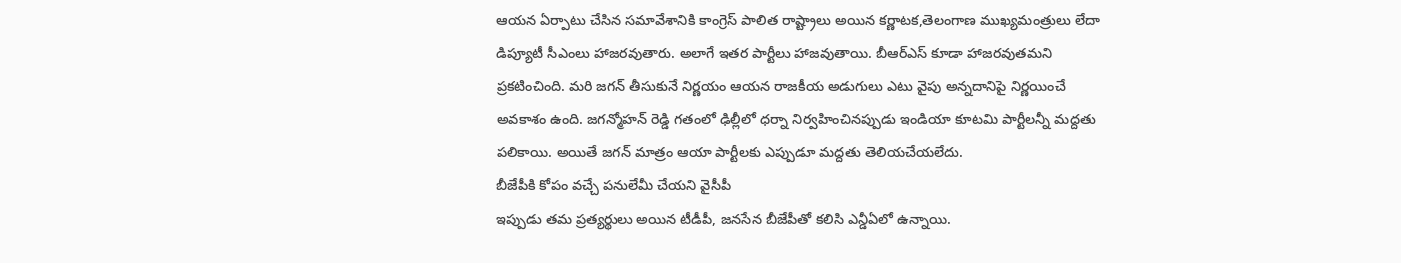ఆయన ఏర్పాటు చేసిన సమావేశానికి కాంగ్రెస్ పాలిత రాష్ట్రాలు అయిన కర్ణాటక,తెలంగాణ ముఖ్యమంత్రులు లేదా డిప్యూటీ సీఎంలు హాజరవుతారు. అలాగే ఇతర పార్టీలు హాజవుతాయి. బీఆర్ఎస్ కూడా హాజరవుతమని ప్రకటించింది. మరి జగన్ తీసుకునే నిర్ణయం ఆయన రాజకీయ అడుగులు ఎటు వైపు అన్నదానిపై నిర్ణయించే అవకాశం ఉంది. జగన్మోహన్ రెడ్డి గతంలో ఢిల్లీలో ధర్నా నిర్వహించినప్పుడు ఇండియా కూటమి పార్టీలన్నీ మద్దతు పలికాయి. అయితే జగన్ మాత్రం ఆయా పార్టీలకు ఎప్పుడూ మద్దతు తెలియచేయలేదు.
బీజేపీకి కోపం వచ్చే పనులేమీ చేయని వైసీపీ
ఇప్పుడు తమ ప్రత్యర్థులు అయిన టీడీపీ, జనసేన బీజేపీతో కలిసి ఎన్డీఏలో ఉన్నాయి.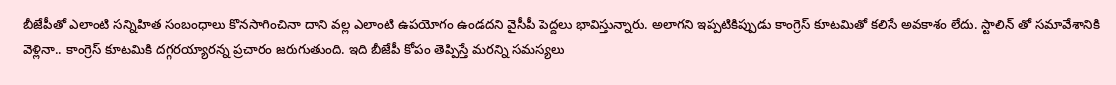బీజేపీతో ఎలాంటి సన్నిహిత సంబంధాలు కొనసాగించినా దాని వల్ల ఎలాంటి ఉపయోగం ఉండదని వైసీపీ పెద్దలు భావిస్తున్నారు. అలాగని ఇప్పటికిప్పుడు కాంగ్రెస్ కూటమితో కలిసే అవకాశం లేదు. స్టాలిన్ తో సమావేశానికి వెళ్లినా.. కాంగ్రెస్ కూటమికి దగ్గరయ్యారన్న ప్రచారం జరుగుతుంది. ఇది బీజేపీ కోపం తెప్పిస్తే మరన్ని సమస్యలు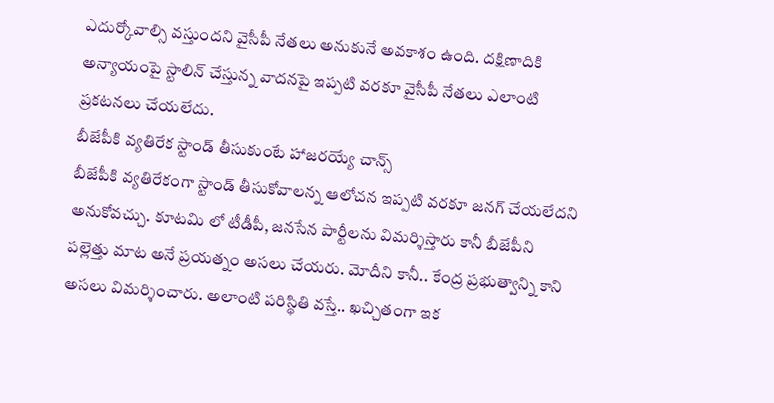ఎదుర్కోవాల్సి వస్తుందని వైసీపీ నేతలు అనుకునే అవకాశం ఉంది. దక్షిణాదికి అన్యాయంపై స్టాలిన్ చేస్తున్న వాదనపై ఇప్పటి వరకూ వైసీపీ నేతలు ఎలాంటి ప్రకటనలు చేయలేదు.
బీజేపీకి వ్యతిరేక స్టాండ్ తీసుకుంటే హాజరయ్యే చాన్స్
బీజేపీకి వ్యతిరేకంగా స్టాండ్ తీసుకోవాలన్న ఆలోచన ఇప్పటి వరకూ జనగ్ చేయలేదని అనుకోవచ్చు. కూటమి లో టీడీపీ, జనసేన పార్టీలను విమర్శిస్తారు కానీ బీజేపీని పల్లెత్తు మాట అనే ప్రయత్నం అసలు చేయరు. మోదీని కానీ.. కేంద్ర ప్రభుత్వాన్ని కాని అసలు విమర్శించారు. అలాంటి పరిస్థితి వస్తే.. ఖచ్చితంగా ఇక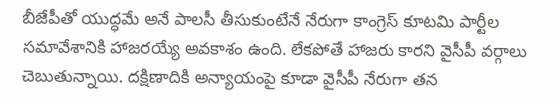బీజేపీతో యుద్ధమే అనే పాలసీ తీసుకుంటేనే నేరుగా కాంగ్రెస్ కూటమి పార్టీల సమావేశానికి హాజరయ్యే అవకాశం ఉంది. లేకపోతే హాజరు కారని వైసీపీ వర్గాలు చెబుతున్నాయి. దక్షిణాదికి అన్యాయంపై కూడా వైసీపీ నేరుగా తన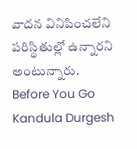వాదన వినిపించలేని పరిస్థితుల్లో ఉన్నారని అంటున్నారు.
Before You Go
Kandula Durgesh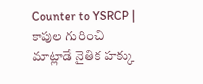Counter to YSRCP | కాపుల గురించి మాట్లాడే నైతిక హక్కు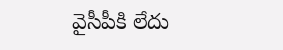వైసీపీకి లేదు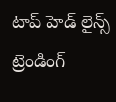టాప్ హెడ్ లైన్స్
ట్రెండింగ్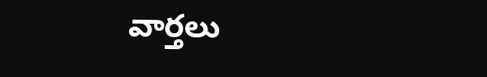వార్తలు